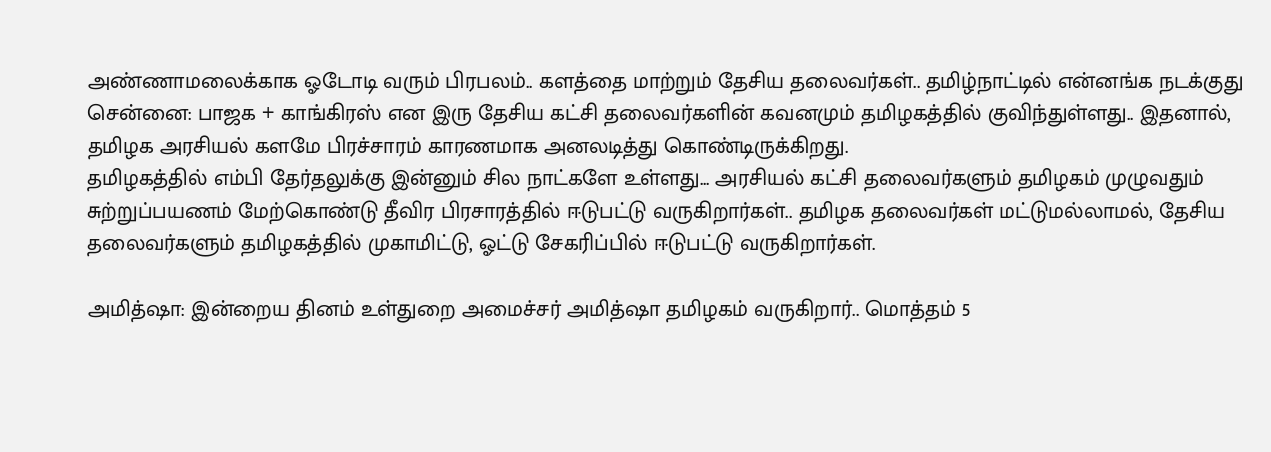அண்ணாமலைக்காக ஓடோடி வரும் பிரபலம்.. களத்தை மாற்றும் தேசிய தலைவர்கள்.. தமிழ்நாட்டில் என்னங்க நடக்குது
சென்னை: பாஜக + காங்கிரஸ் என இரு தேசிய கட்சி தலைவர்களின் கவனமும் தமிழகத்தில் குவிந்துள்ளது.. இதனால், தமிழக அரசியல் களமே பிரச்சாரம் காரணமாக அனலடித்து கொண்டிருக்கிறது.
தமிழகத்தில் எம்பி தேர்தலுக்கு இன்னும் சில நாட்களே உள்ளது... அரசியல் கட்சி தலைவர்களும் தமிழகம் முழுவதும் சுற்றுப்பயணம் மேற்கொண்டு தீவிர பிரசாரத்தில் ஈடுபட்டு வருகிறார்கள்.. தமிழக தலைவர்கள் மட்டுமல்லாமல், தேசிய தலைவர்களும் தமிழகத்தில் முகாமிட்டு, ஓட்டு சேகரிப்பில் ஈடுபட்டு வருகிறார்கள்.

அமித்ஷா: இன்றைய தினம் உள்துறை அமைச்சர் அமித்ஷா தமிழகம் வருகிறார்.. மொத்தம் 5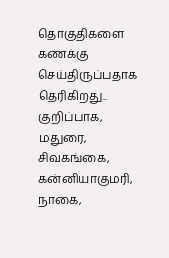தொகுதிகளை கணக்கு செய்திருப்பதாக தெரிகிறது.. குறிப்பாக, மதுரை, சிவகங்கை, கன்னியாகுமரி, நாகை,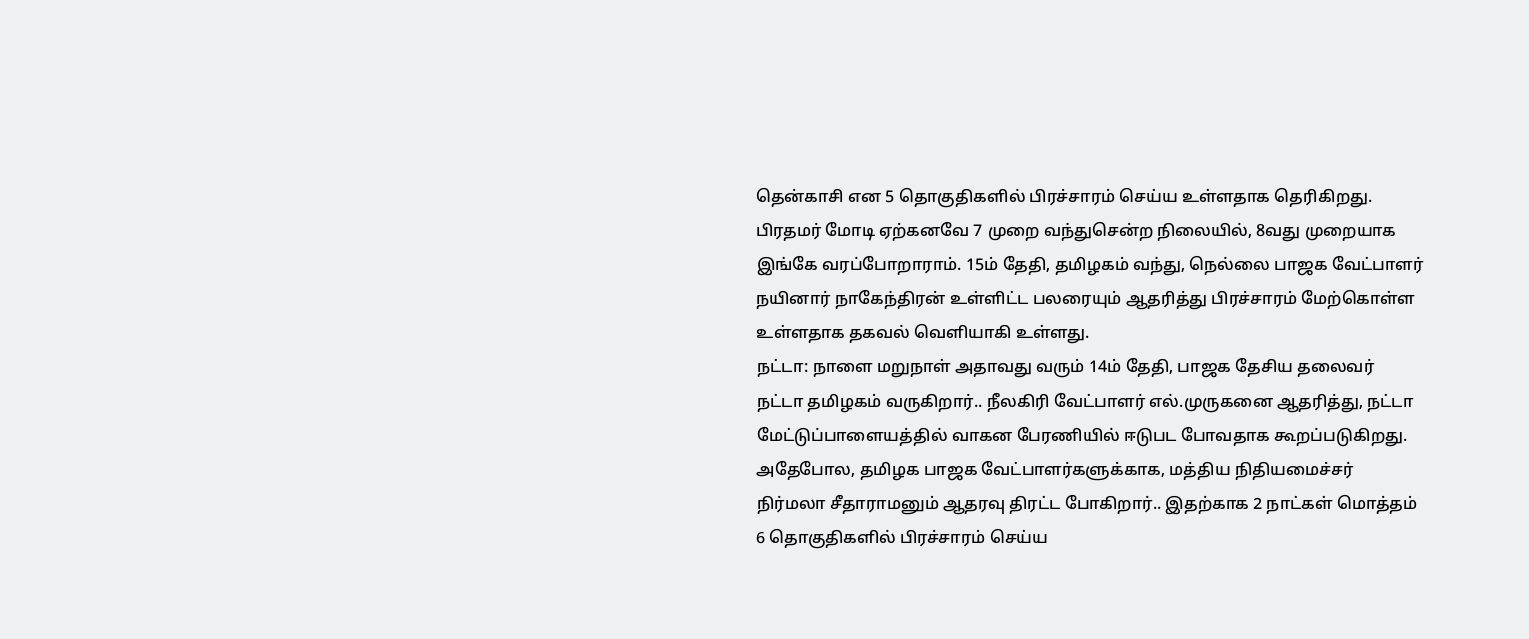தென்காசி என 5 தொகுதிகளில் பிரச்சாரம் செய்ய உள்ளதாக தெரிகிறது.
பிரதமர் மோடி ஏற்கனவே 7 முறை வந்துசென்ற நிலையில், 8வது முறையாக இங்கே வரப்போறாராம். 15ம் தேதி, தமிழகம் வந்து, நெல்லை பாஜக வேட்பாளர் நயினார் நாகேந்திரன் உள்ளிட்ட பலரையும் ஆதரித்து பிரச்சாரம் மேற்கொள்ள உள்ளதாக தகவல் வெளியாகி உள்ளது.
நட்டா: நாளை மறுநாள் அதாவது வரும் 14ம் தேதி, பாஜக தேசிய தலைவர் நட்டா தமிழகம் வருகிறார்.. நீலகிரி வேட்பாளர் எல்.முருகனை ஆதரித்து, நட்டா மேட்டுப்பாளையத்தில் வாகன பேரணியில் ஈடுபட போவதாக கூறப்படுகிறது.
அதேபோல, தமிழக பாஜக வேட்பாளர்களுக்காக, மத்திய நிதியமைச்சர் நிர்மலா சீதாராமனும் ஆதரவு திரட்ட போகிறார்.. இதற்காக 2 நாட்கள் மொத்தம் 6 தொகுதிகளில் பிரச்சாரம் செய்ய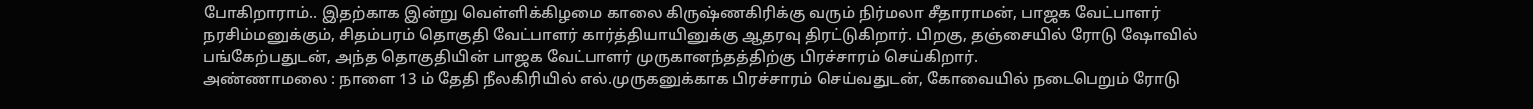போகிறாராம்.. இதற்காக இன்று வெள்ளிக்கிழமை காலை கிருஷ்ணகிரிக்கு வரும் நிர்மலா சீதாராமன், பாஜக வேட்பாளர் நரசிம்மனுக்கும், சிதம்பரம் தொகுதி வேட்பாளர் கார்த்தியாயினுக்கு ஆதரவு திரட்டுகிறார். பிறகு, தஞ்சையில் ரோடு ஷோவில் பங்கேற்பதுடன், அந்த தொகுதியின் பாஜக வேட்பாளர் முருகானந்தத்திற்கு பிரச்சாரம் செய்கிறார்.
அண்ணாமலை : நாளை 13 ம் தேதி நீலகிரியில் எல்.முருகனுக்காக பிரச்சாரம் செய்வதுடன், கோவையில் நடைபெறும் ரோடு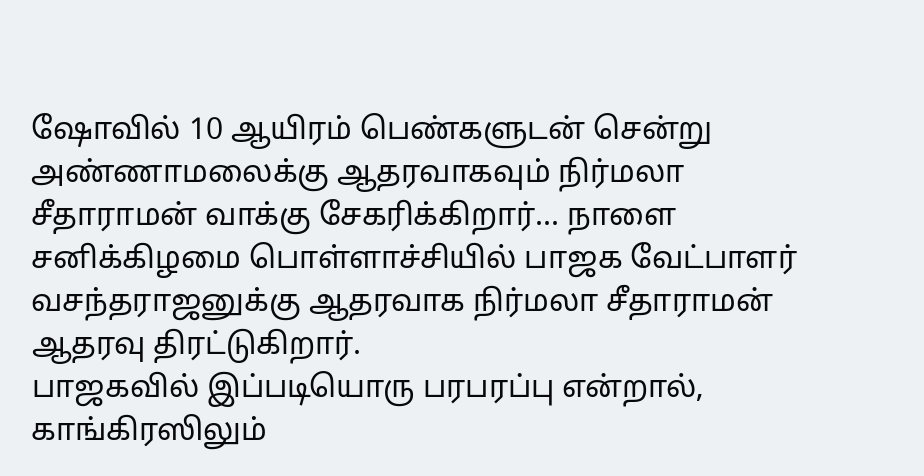ஷோவில் 10 ஆயிரம் பெண்களுடன் சென்று அண்ணாமலைக்கு ஆதரவாகவும் நிர்மலா சீதாராமன் வாக்கு சேகரிக்கிறார்... நாளை சனிக்கிழமை பொள்ளாச்சியில் பாஜக வேட்பாளர் வசந்தராஜனுக்கு ஆதரவாக நிர்மலா சீதாராமன் ஆதரவு திரட்டுகிறார்.
பாஜகவில் இப்படியொரு பரபரப்பு என்றால், காங்கிரஸிலும்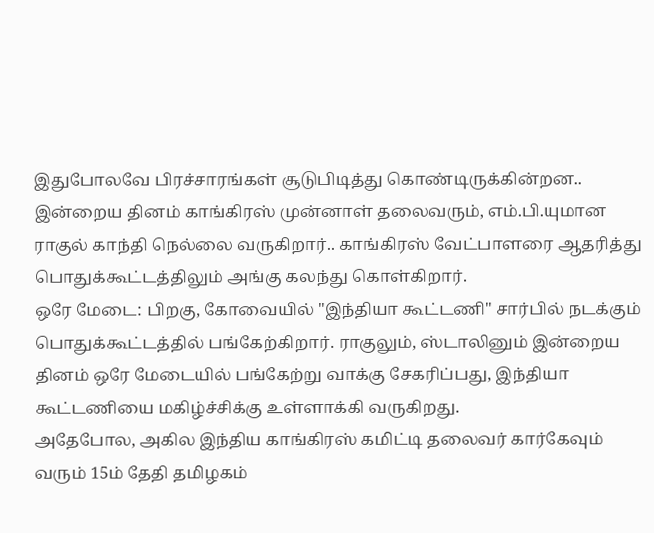இதுபோலவே பிரச்சாரங்கள் சூடுபிடித்து கொண்டிருக்கின்றன.. இன்றைய தினம் காங்கிரஸ் முன்னாள் தலைவரும், எம்.பி.யுமான ராகுல் காந்தி நெல்லை வருகிறார்.. காங்கிரஸ் வேட்பாளரை ஆதரித்து பொதுக்கூட்டத்திலும் அங்கு கலந்து கொள்கிறார்.
ஒரே மேடை: பிறகு, கோவையில் "இந்தியா கூட்டணி" சார்பில் நடக்கும் பொதுக்கூட்டத்தில் பங்கேற்கிறார். ராகுலும், ஸ்டாலினும் இன்றைய தினம் ஒரே மேடையில் பங்கேற்று வாக்கு சேகரிப்பது, இந்தியா கூட்டணியை மகிழ்ச்சிக்கு உள்ளாக்கி வருகிறது.
அதேபோல, அகில இந்திய காங்கிரஸ் கமிட்டி தலைவர் கார்கேவும் வரும் 15ம் தேதி தமிழகம்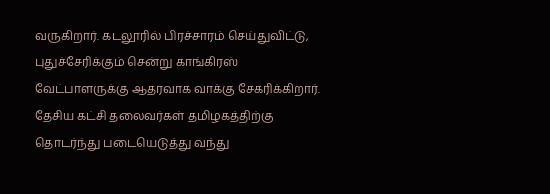வருகிறார். கடலூரில் பிரச்சாரம் செய்துவிட்டு, புதுச்சேரிக்கும் சென்று காங்கிரஸ் வேட்பாளருக்கு ஆதரவாக வாக்கு சேகரிக்கிறார். தேசிய கட்சி தலைவர்கள் தமிழகத்திற்கு தொடர்ந்து படையெடுத்து வந்து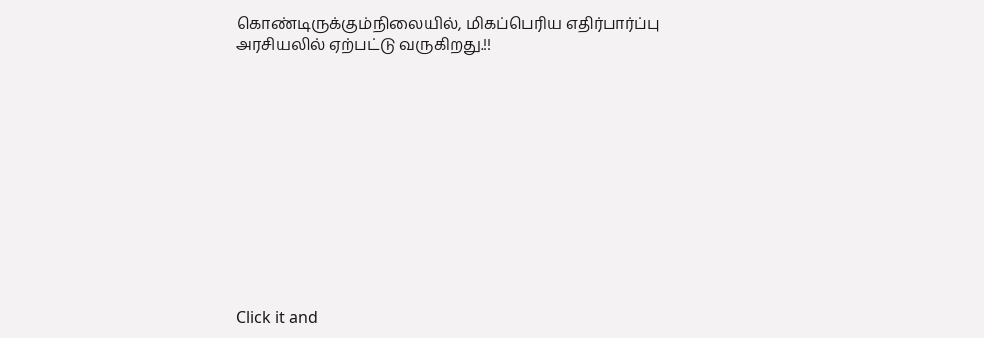கொண்டிருக்கும்நிலையில், மிகப்பெரிய எதிர்பார்ப்பு அரசியலில் ஏற்பட்டு வருகிறது.!!












Click it and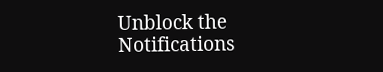Unblock the Notifications